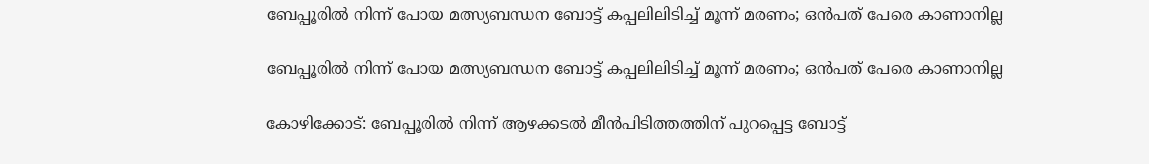ബേപ്പൂരില്‍ നിന്ന് പോയ മത്സ്യബന്ധന ബോട്ട് കപ്പലിലിടിച്ച്‌ മൂന്ന് മരണം; ഒൻപത് പേരെ കാണാനില്ല

ബേപ്പൂരില്‍ നിന്ന് പോയ മത്സ്യബന്ധന ബോട്ട് കപ്പലിലിടിച്ച്‌ മൂന്ന് മരണം; ഒൻപത് പേരെ കാണാനില്ല

കോഴിക്കോട്: ബേപ്പൂരില്‍ നിന്ന് ആഴക്കടല്‍ മീന്‍പിടിത്തത്തിന് പുറപ്പെട്ട ബോട്ട്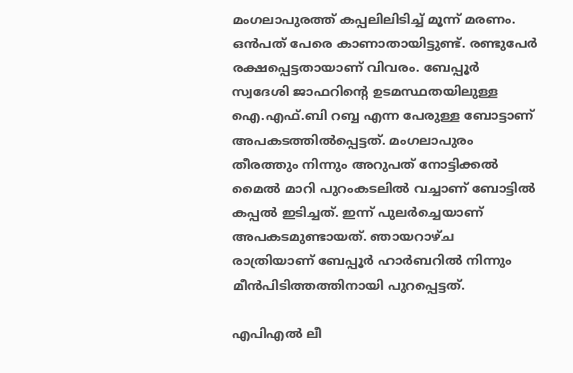മംഗലാപുരത്ത് കപ്പലിലിടിച്ച്‌ മൂന്ന് മരണം. ഒൻപത് പേരെ കാണാതായിട്ടുണ്ട്. രണ്ടുപേര്‍ രക്ഷപ്പെട്ടതായാണ് വിവരം. ബേപ്പൂര്‍ സ്വദേശി ജാഫറിന്റെ ഉടമസ്ഥതയിലുള്ള ഐ.എഫ്.ബി റബ്ബ എന്ന പേരുള്ള ബോട്ടാണ് അപകടത്തില്‍പ്പെട്ടത്. മംഗലാപുരം തീരത്തും നിന്നും അറുപത് നോട്ടിക്കല്‍ മൈല്‍ മാറി പുറംകടലില്‍ വച്ചാണ് ബോട്ടില്‍ കപ്പല്‍ ഇടിച്ചത്. ഇന്ന് പുലര്‍ച്ചെയാണ് അപകടമുണ്ടായത്. ഞായറാഴ്ച രാത്രിയാണ് ബേപ്പൂര്‍ ഹാര്‍ബറില്‍ നിന്നും മീന്‍പിടിത്തത്തിനായി പുറപ്പെട്ടത്.

എപിഎല്‍ ലീ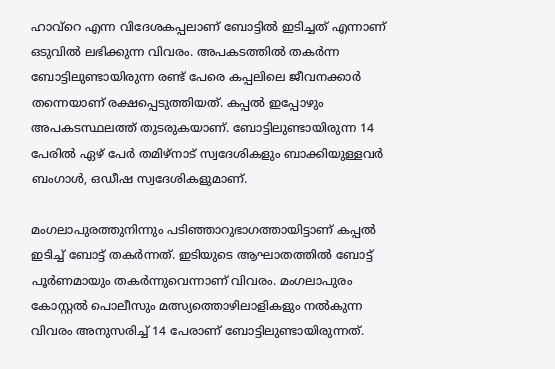ഹാവ്റെ എന്ന വിദേശകപ്പലാണ് ബോട്ടില്‍ ഇടിച്ചത് എന്നാണ് ഒടുവില്‍ ലഭിക്കുന്ന വിവരം. അപകടത്തില്‍ തകര്‍ന്ന ബോട്ടിലുണ്ടായിരുന്ന രണ്ട് പേരെ കപ്പലിലെ ജീവനക്കാര്‍ തന്നെയാണ് രക്ഷപ്പെടുത്തിയത്. കപ്പല്‍ ഇപ്പോഴും അപകടസ്ഥലത്ത് തുടരുകയാണ്. ബോട്ടിലുണ്ടായിരുന്ന 14 പേരില്‍ ഏഴ് പേര്‍ തമിഴ്നാട് സ്വദേശികളും ബാക്കിയുള്ളവര്‍ ബംഗാള്‍, ഒഡീഷ സ്വദേശികളുമാണ്.

മംഗലാപുരത്തുനിന്നും പടിഞ്ഞാറുഭാഗത്തായിട്ടാണ് കപ്പല്‍ ഇടിച്ച്‌ ബോട്ട് തകര്‍ന്നത്. ഇടിയുടെ ആഘാതത്തില്‍ ബോട്ട് പൂര്‍ണമായും തകര്‍ന്നുവെന്നാണ് വിവരം. മംഗലാപുരം കോസ്റ്റല്‍ പൊലീസും മത്സ്യത്തൊഴിലാളികളും നല്‍കുന്ന വിവരം അനുസരിച്ച്‌ 14 പേരാണ് ബോട്ടിലുണ്ടായിരുന്നത്.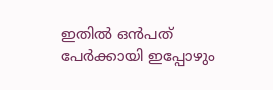ഇതില്‍ ഒന്‍പത് പേര്‍ക്കായി ഇപ്പോഴും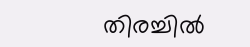തിരച്ചില്‍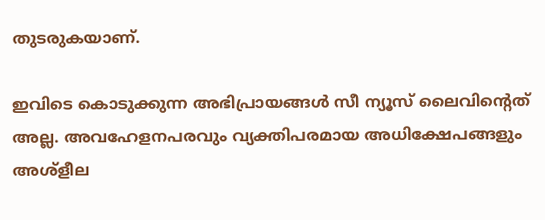തുടരുകയാണ്.

ഇവിടെ കൊടുക്കുന്ന അഭിപ്രായങ്ങള്‍ സീ ന്യൂസ് ലൈവിന്റെത് അല്ല. അവഹേളനപരവും വ്യക്തിപരമായ അധിക്ഷേപങ്ങളും അശ്‌ളീല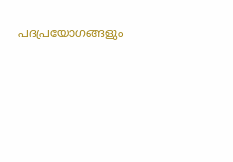പദപ്രയോഗങ്ങളും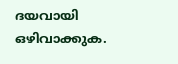ദയവായി ഒഴിവാക്കുക.